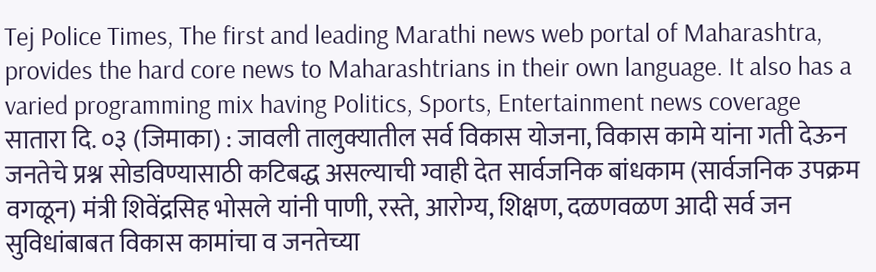Tej Police Times, The first and leading Marathi news web portal of Maharashtra, provides the hard core news to Maharashtrians in their own language. It also has a varied programming mix having Politics, Sports, Entertainment news coverage
सातारा दि. ०३ (जिमाका) : जावली तालुक्यातील सर्व विकास योजना, विकास कामे यांना गती देऊन जनतेचे प्रश्न सोडविण्यासाठी कटिबद्ध असल्याची ग्वाही देत सार्वजनिक बांधकाम (सार्वजनिक उपक्रम वगळून) मंत्री शिवेंद्रसिह भोसले यांनी पाणी, रस्ते, आरोग्य, शिक्षण, दळणवळण आदी सर्व जन सुविधांबाबत विकास कामांचा व जनतेच्या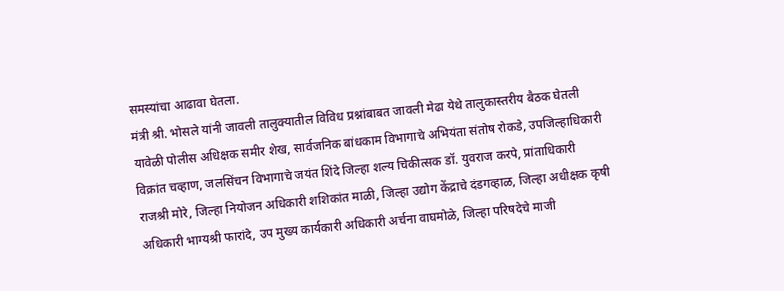समस्यांचा आढावा घेतला.
मंत्री श्री. भोसले यांनी जावली तालुक्यातील विविध प्रश्नांबाबत जावली मेढा येथे तालुकास्तरीय बैठक घेतली यावेळी पोलीस अधिक्षक समीर शेख, सार्वजनिक बांधकाम विभागाचे अभियंता संतोष रोकडे, उपजिल्हाधिकारी विक्रांत चव्हाण, जलसिंचन विभागाचे जयंत शिंदे जिल्हा शल्य चिकीत्सक डॉ. युवराज करपे, प्रांताधिकारी राजश्री मोरे, जिल्हा नियोजन अधिकारी शशिकांत माळी, जिल्हा उद्योग केंद्राचे दंडगव्हाळ, जिल्हा अधीक्षक कृषी अधिकारी भाग्यश्री फारांदे, उप मुख्य कार्यकारी अधिकारी अर्चना वाघमोळे, जिल्हा परिषदेचे माजी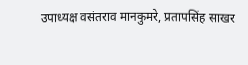उपाध्यक्ष वसंतराव मानकुमरे, प्रतापसिंह साखर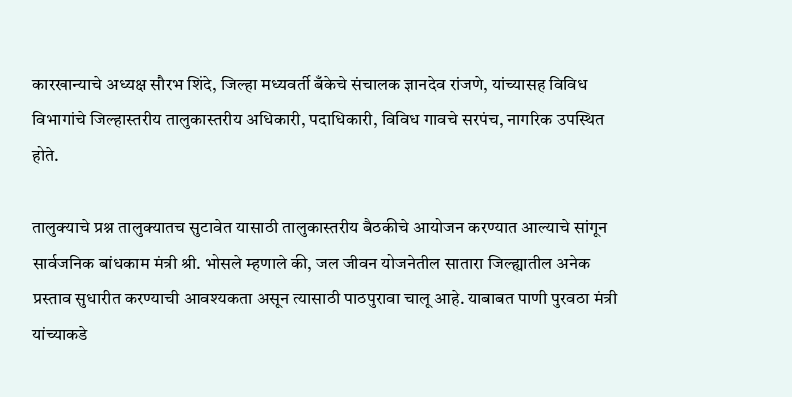कारखान्याचे अध्यक्ष सौरभ शिंदे, जिल्हा मध्यवर्ती बँकेचे संचालक ज्ञानदेव रांजणे, यांच्यासह विविध विभागांचे जिल्हास्तरीय तालुकास्तरीय अधिकारी, पदाधिकारी, विविध गावचे सरपंच, नागरिक उपस्थित होते.

तालुक्याचे प्रश्न तालुक्यातच सुटावेत यासाठी तालुकास्तरीय बैठकीचे आयोजन करण्यात आल्याचे सांगून सार्वजनिक बांधकाम मंत्री श्री. भोसले म्हणाले की, जल जीवन योजनेतील सातारा जिल्ह्यातील अनेक प्रस्ताव सुधारीत करण्याची आवश्यकता असून त्यासाठी पाठपुरावा चालू आहे. याबाबत पाणी पुरवठा मंत्री यांच्याकडे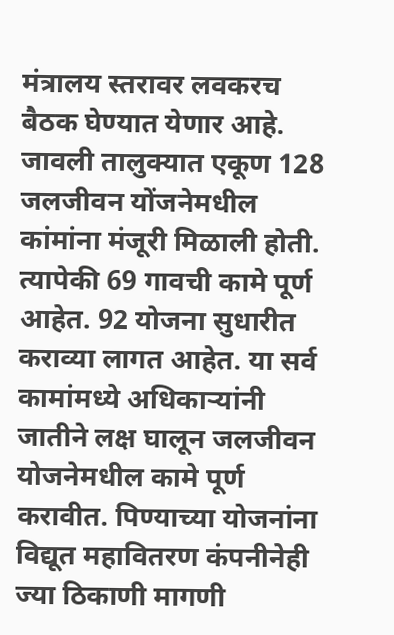मंत्रालय स्तरावर लवकरच बैठक घेण्यात येणार आहे. जावली तालुक्यात एकूण 128 जलजीवन योंजनेमधील कांमांना मंजूरी मिळाली होती. त्यापेकी 69 गावची कामे पूर्ण आहेत. 92 योजना सुधारीत कराव्या लागत आहेत. या सर्व कामांमध्ये अधिकाऱ्यांनी जातीने लक्ष घालून जलजीवन योजनेमधील कामे पूर्ण करावीत. पिण्याच्या योजनांना विद्यूत महावितरण कंपनीनेही ज्या ठिकाणी मागणी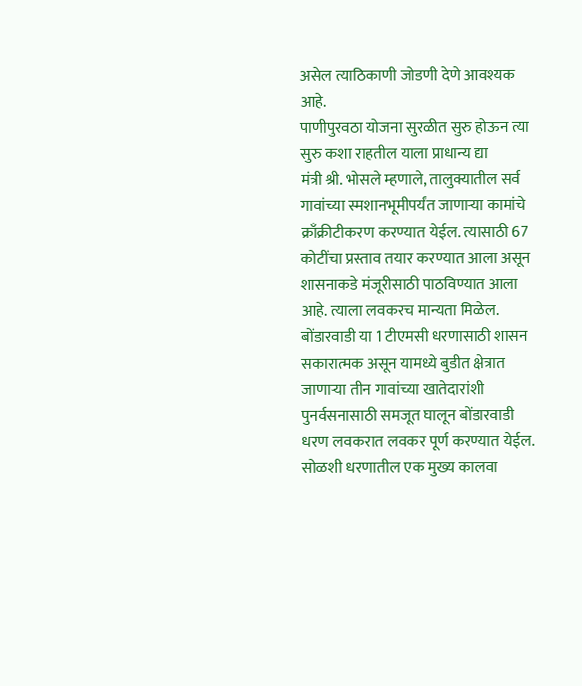असेल त्याठिकाणी जोडणी देणे आवश्यक आहे.
पाणीपुरवठा योजना सुरळीत सुरु होऊन त्या सुरु कशा राहतील याला प्राधान्य द्या
मंत्री श्री. भोसले म्हणाले, तालुक्यातील सर्व गावांच्या स्मशानभूमीपर्यंत जाणाऱ्या कामांचे क्राँक्रीटीकरण करण्यात येईल. त्यासाठी 67 कोटींचा प्रस्ताव तयार करण्यात आला असून शासनाकडे मंजूरीसाठी पाठविण्यात आला आहे. त्याला लवकरच मान्यता मिळेल. बोंडारवाडी या 1 टीएमसी धरणासाठी शासन सकारात्मक असून यामध्ये बुडीत क्षेत्रात जाणाऱ्या तीन गावांच्या खातेदारांशी पुनर्वसनासाठी समजूत घालून बोंडारवाडी धरण लवकरात लवकर पूर्ण करण्यात येईल. सोळशी धरणातील एक मुख्य कालवा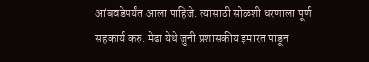आंबवडेपर्यंत आला पाहिजे. त्यासाठी सोळशी धरणाला पूर्ण सहकार्य करु. मेढा येथे जुनी प्रशासकीय इमारत पाडून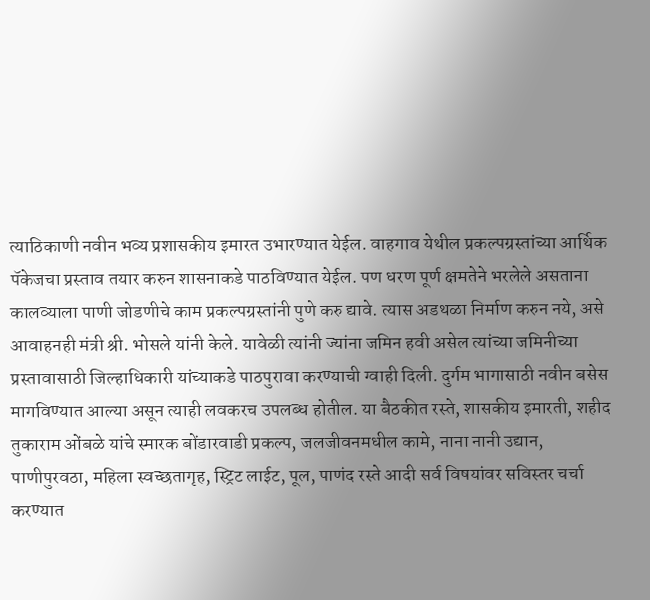त्याठिकाणी नवीन भव्य प्रशासकीय इमारत उभारण्यात येईल. वाहगाव येथील प्रकल्पग्रस्तांच्या आर्थिक पॅकेजचा प्रस्ताव तयार करुन शासनाकडे पाठविण्यात येईल. पण धरण पूर्ण क्षमतेने भरलेले असताना कालव्याला पाणी जोडणीचे काम प्रकल्पग्रस्तांनी पुणे करु द्यावे. त्यास अडथळा निर्माण करुन नये, असे आवाहनही मंत्री श्री. भोसले यांनी केले. यावेळी त्यांनी ज्यांना जमिन हवी असेल त्यांच्या जमिनीच्या प्रस्तावासाठी जिल्हाधिकारी यांच्याकडे पाठपुरावा करण्याची ग्वाही दिली. दुर्गम भागासाठी नवीन बसेस मागविण्यात आल्या असून त्याही लवकरच उपलब्ध होतील. या बैठकीत रस्ते, शासकीय इमारती, शहीद तुकाराम ओंबळे यांचे स्मारक बोंडारवाडी प्रकल्प, जलजीवनमधील कामे, नाना नानी उद्यान, पाणीपुरवठा, महिला स्वच्छतागृह, स्ट्रिट लाईट, पूल, पाणंद रस्ते आदी सर्व विषयांवर सविस्तर चर्चा करण्यात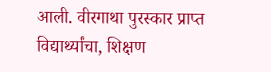आली. वीरगाथा पुरस्कार प्राप्त विद्यार्थ्यांचा, शिक्षण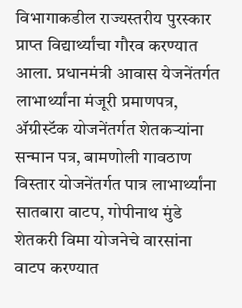विभागाकडील राज्यस्तरीय पुरस्कार प्राप्त विद्यार्थ्यांचा गौरव करण्यात आला. प्रधानमंत्री आवास येजनेंतर्गत लाभार्थ्यांना मंजूरी प्रमाणपत्र, ॲग्रीस्टॅक योजनेंतर्गत शेतकऱ्यांना सन्मान पत्र, बामणोली गावठाण विस्तार योजनेंतर्गत पात्र लाभार्थ्यांना सातबारा वाटप, गोपीनाथ मुंडे शेतकरी विमा योजनेचे वारसांना वाटप करण्यात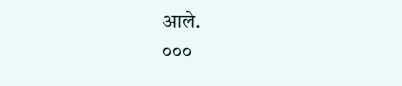आले.
०००